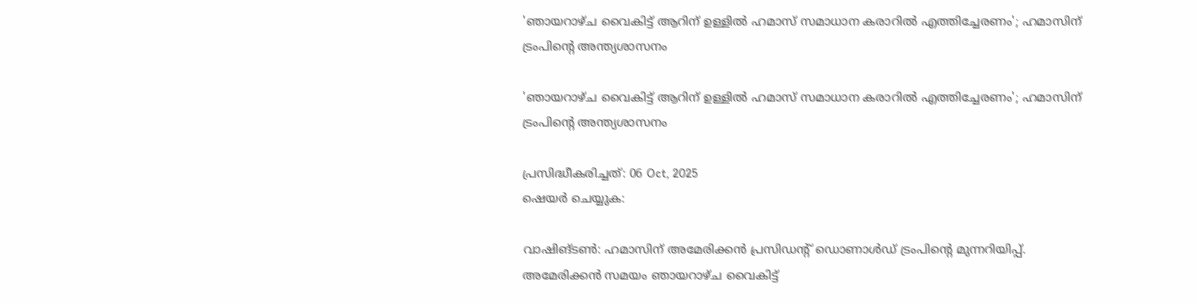'ഞായറാഴ്ച വൈകിട്ട് ആറിന് ഉള്ളില്‍ ഹമാസ് സമാധാന കരാറില്‍ എത്തിച്ചേരണം'; ഹമാസിന് ട്രംപിന്റെ അന്ത്യശാസനം

'ഞായറാഴ്ച വൈകിട്ട് ആറിന് ഉള്ളില്‍ ഹമാസ് സമാധാന കരാറില്‍ എത്തിച്ചേരണം'; ഹമാസിന് ട്രംപിന്റെ അന്ത്യശാസനം

പ്രസിദ്ധീകരിച്ചത്: 06 Oct, 2025
ഷെയർ ചെയ്യുക:

വാഷിങ്ടണ്‍: ഹമാസിന് അമേരിക്കന്‍ പ്രസിഡന്റ് ഡൊണാള്‍ഡ് ട്രംപിന്റെ മുന്നറിയിപ്പ്. അമേരിക്കന്‍ സമയം ഞായറാഴ്ച വൈകിട്ട്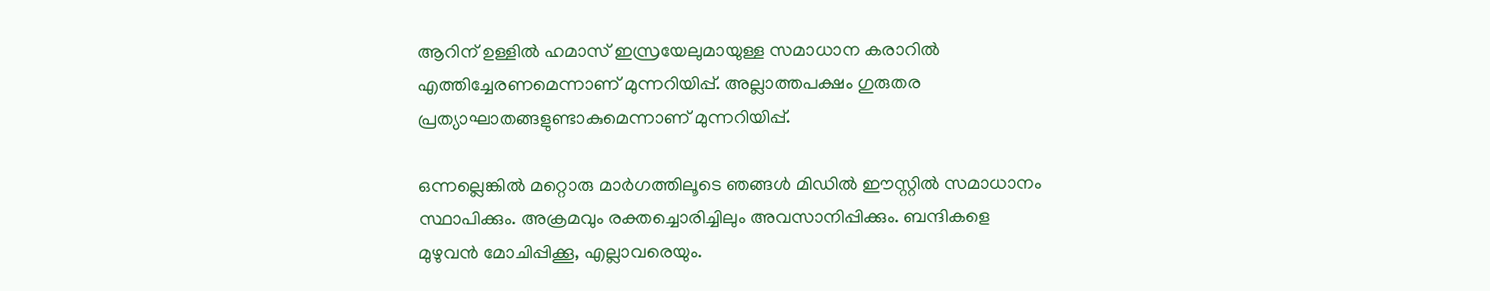ആറിന് ഉള്ളില്‍ ഹമാസ് ഇസ്രയേലുമായുള്ള സമാധാന കരാറില്‍ എത്തിച്ചേരണമെന്നാണ് മുന്നറിയിപ്പ്. അല്ലാത്തപക്ഷം ഗുരുതര പ്രത്യാഘാതങ്ങളുണ്ടാകുമെന്നാണ് മുന്നറിയിപ്പ്.

ഒന്നല്ലെങ്കില്‍ മറ്റൊരു മാര്‍ഗത്തിലൂടെ ഞങ്ങള്‍ മിഡില്‍ ഈസ്റ്റില്‍ സമാധാനം സ്ഥാപിക്കും. അക്രമവും രക്തച്ചൊരിച്ചിലും അവസാനിപ്പിക്കും. ബന്ദികളെ മുഴുവന്‍ മോചിപ്പിക്കൂ, എല്ലാവരെയും.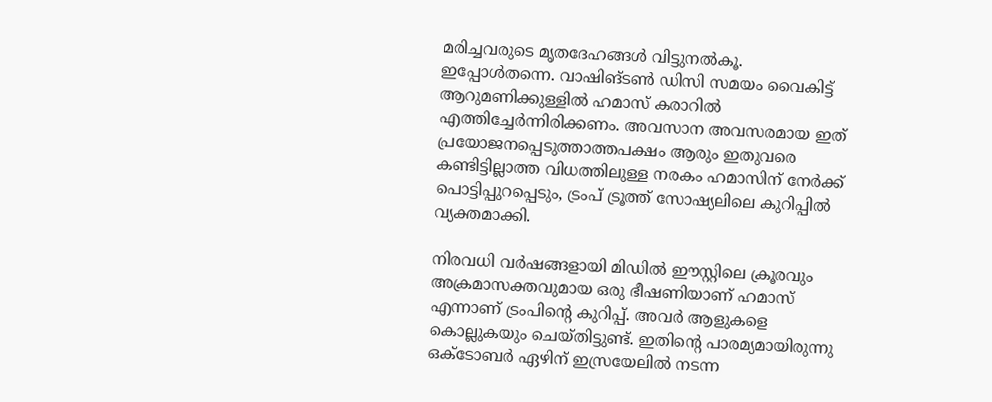മരിച്ചവരുടെ മൃതദേഹങ്ങള്‍ വിട്ടുനല്‍കൂ. ഇപ്പോള്‍തന്നെ. വാഷിങ്ടണ്‍ ഡിസി സമയം വൈകിട്ട് ആറുമണിക്കുള്ളില്‍ ഹമാസ് കരാറില്‍ എത്തിച്ചേര്‍ന്നിരിക്കണം. അവസാന അവസരമായ ഇത് പ്രയോജനപ്പെടുത്താത്തപക്ഷം ആരും ഇതുവരെ കണ്ടിട്ടില്ലാത്ത വിധത്തിലുള്ള നരകം ഹമാസിന് നേര്‍ക്ക് പൊട്ടിപ്പുറപ്പെടും, ട്രംപ് ട്രൂത്ത് സോഷ്യലിലെ കുറിപ്പില്‍ വ്യക്തമാക്കി.

നിരവധി വര്‍ഷങ്ങളായി മിഡില്‍ ഈസ്റ്റിലെ ക്രൂരവും അക്രമാസക്തവുമായ ഒരു ഭീഷണിയാണ് ഹമാസ് എന്നാണ് ട്രംപിന്റെ കുറിപ്പ്. അവര്‍ ആളുകളെ കൊല്ലുകയും ചെയ്തിട്ടുണ്ട്. ഇതിന്റെ പാരമ്യമായിരുന്നു ഒക്ടോബര്‍ ഏഴിന് ഇസ്രയേലില്‍ നടന്ന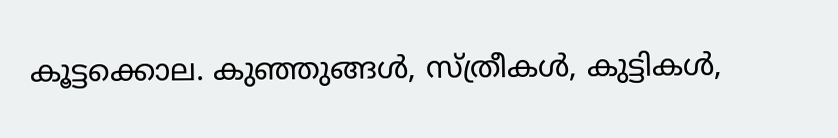കൂട്ടക്കൊല. കുഞ്ഞുങ്ങള്‍, സ്ത്രീകള്‍, കുട്ടികള്‍,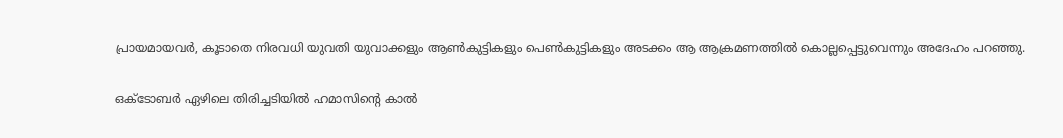പ്രായമായവര്‍, കൂടാതെ നിരവധി യുവതി യുവാക്കളും ആണ്‍കുട്ടികളും പെണ്‍കുട്ടികളും അടക്കം ആ ആക്രമണത്തില്‍ കൊല്ലപ്പെട്ടുവെന്നും അദേഹം പറഞ്ഞു.

ഒക്ടോബര്‍ ഏഴിലെ തിരിച്ചടിയില്‍ ഹമാസിന്റെ കാല്‍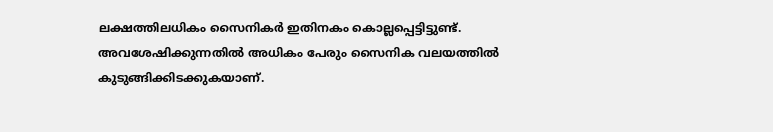ലക്ഷത്തിലധികം സൈനികര്‍ ഇതിനകം കൊല്ലപ്പെട്ടിട്ടുണ്ട്. അവശേഷിക്കുന്നതില്‍ അധികം പേരും സൈനിക വലയത്തില്‍ കുടുങ്ങിക്കിടക്കുകയാണ്.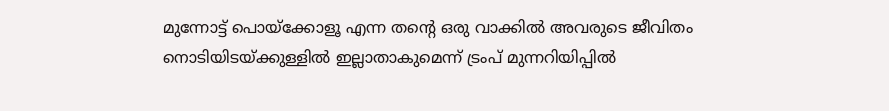മുന്നോട്ട് പൊയ്ക്കോളൂ എന്ന തന്റെ ഒരു വാക്കില്‍ അവരുടെ ജീവിതം നൊടിയിടയ്ക്കുള്ളില്‍ ഇല്ലാതാകുമെന്ന് ട്രംപ് മുന്നറിയിപ്പില്‍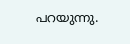പറയുന്നു.